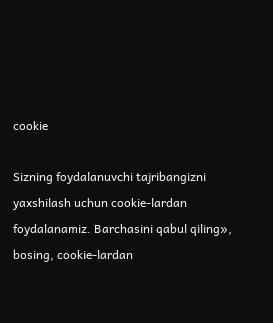cookie

Sizning foydalanuvchi tajribangizni yaxshilash uchun cookie-lardan foydalanamiz. Barchasini qabul qiling», bosing, cookie-lardan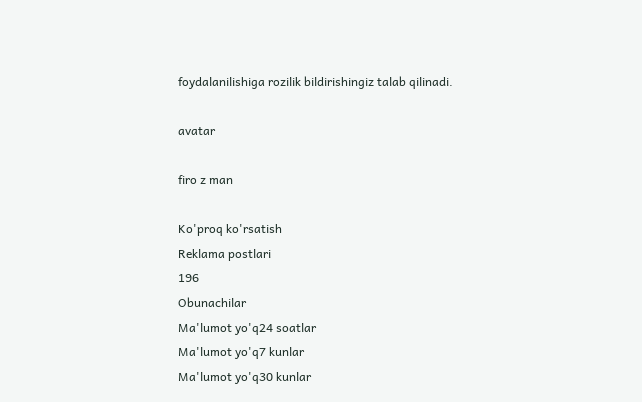foydalanilishiga rozilik bildirishingiz talab qilinadi.

avatar

firo z man

Ko'proq ko'rsatish
Reklama postlari
196
Obunachilar
Ma'lumot yo'q24 soatlar
Ma'lumot yo'q7 kunlar
Ma'lumot yo'q30 kunlar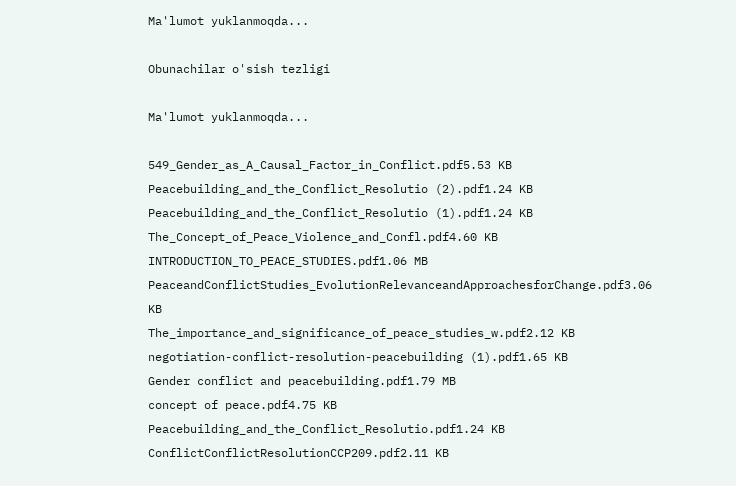Ma'lumot yuklanmoqda...

Obunachilar o'sish tezligi

Ma'lumot yuklanmoqda...

549_Gender_as_A_Causal_Factor_in_Conflict.pdf5.53 KB
Peacebuilding_and_the_Conflict_Resolutio (2).pdf1.24 KB
Peacebuilding_and_the_Conflict_Resolutio (1).pdf1.24 KB
The_Concept_of_Peace_Violence_and_Confl.pdf4.60 KB
INTRODUCTION_TO_PEACE_STUDIES.pdf1.06 MB
PeaceandConflictStudies_EvolutionRelevanceandApproachesforChange.pdf3.06 KB
The_importance_and_significance_of_peace_studies_w.pdf2.12 KB
negotiation-conflict-resolution-peacebuilding (1).pdf1.65 KB
Gender conflict and peacebuilding.pdf1.79 MB
concept of peace.pdf4.75 KB
Peacebuilding_and_the_Conflict_Resolutio.pdf1.24 KB
ConflictConflictResolutionCCP209.pdf2.11 KB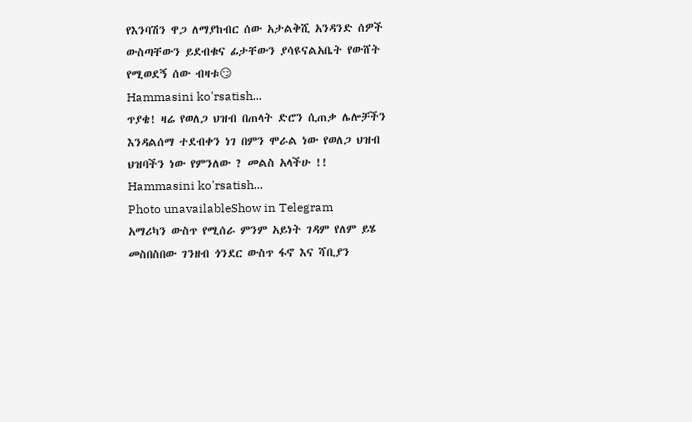የእንባሽን ዋጋ ለማያከብር ሰው አታልቅሺ አንዳንድ ሰዎች ውስጣቸውን ይደብቁና ፊታቸውን ያሳዩናልአቤት የውሸት የሚወደኝ ሰው ብዛቱ😏
Hammasini ko'rsatish...
ጥያቄ! ዛሬ የወለጋ ህዝብ በጠላት ድሮን ሲጠቃ ሌሎቻችን እንዳልሰማ ተደብቀን ነገ በምን ሞራል ነው የወለጋ ህዝብ ህዝባችን ነው የምንለው ? መልስ አላችሁ !!
Hammasini ko'rsatish...
Photo unavailableShow in Telegram
አማሪካን ውስጥ የሚሰራ ምንም አይነት ገዳም የለም ይሄ መስበስበው ገንዘብ ጎንደር ውስጥ ፋኖ እና ሻቢያን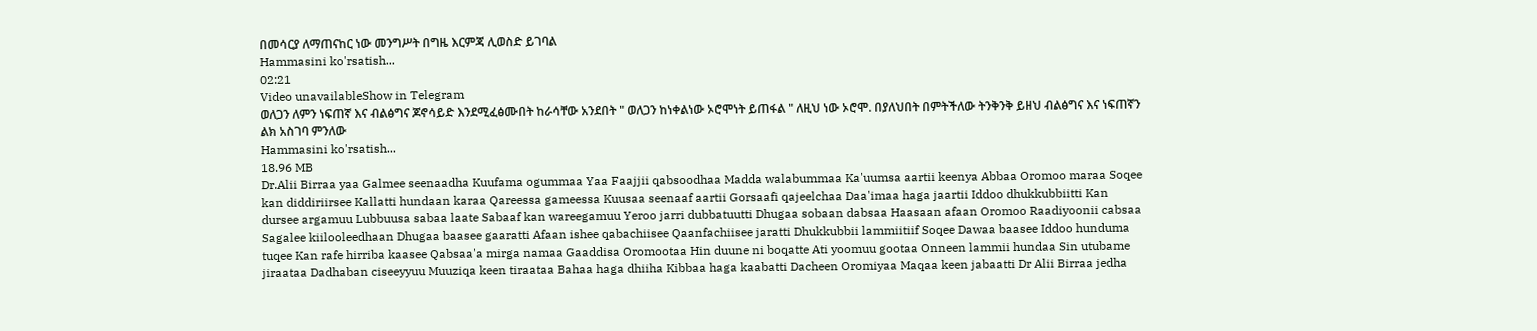በመሳርያ ለማጠናከር ነው መንግሥት በግዜ እርምጃ ሊወስድ ይገባል
Hammasini ko'rsatish...
02:21
Video unavailableShow in Telegram
ወለጋን ለምን ነፍጠኛ እና ብልፅግና ጆኖሳይድ እንደሚፈፅሙበት ከራሳቸው አንደበት " ወለጋን ከነቀልነው ኦሮሞነት ይጠፋል " ለዚህ ነው ኦሮሞ. በያለህበት በምትችለው ትንቅንቅ ይዘህ ብልፅግና እና ነፍጠኛን ልክ አስገባ ምንለው
Hammasini ko'rsatish...
18.96 MB
Dr.Alii Birraa yaa Galmee seenaadha Kuufama ogummaa Yaa Faajjii qabsoodhaa Madda walabummaa Ka'uumsa aartii keenya Abbaa Oromoo maraa Soqee kan diddiriirsee Kallatti hundaan karaa Qareessa gameessa Kuusaa seenaaf aartii Gorsaafi qajeelchaa Daa'imaa haga jaartii Iddoo dhukkubbiitti Kan dursee argamuu Lubbuusa sabaa laate Sabaaf kan wareegamuu Yeroo jarri dubbatuutti Dhugaa sobaan dabsaa Haasaan afaan Oromoo Raadiyoonii cabsaa Sagalee kiilooleedhaan Dhugaa baasee gaaratti Afaan ishee qabachiisee Qaanfachiisee jaratti Dhukkubbii lammiitiif Soqee Dawaa baasee Iddoo hunduma tuqee Kan rafe hirriba kaasee Qabsaa'a mirga namaa Gaaddisa Oromootaa Hin duune ni boqatte Ati yoomuu gootaa Onneen lammii hundaa Sin utubame jiraataa Dadhaban ciseeyyuu Muuziqa keen tiraataa Bahaa haga dhiiha Kibbaa haga kaabatti Dacheen Oromiyaa Maqaa keen jabaatti Dr Alii Birraa jedha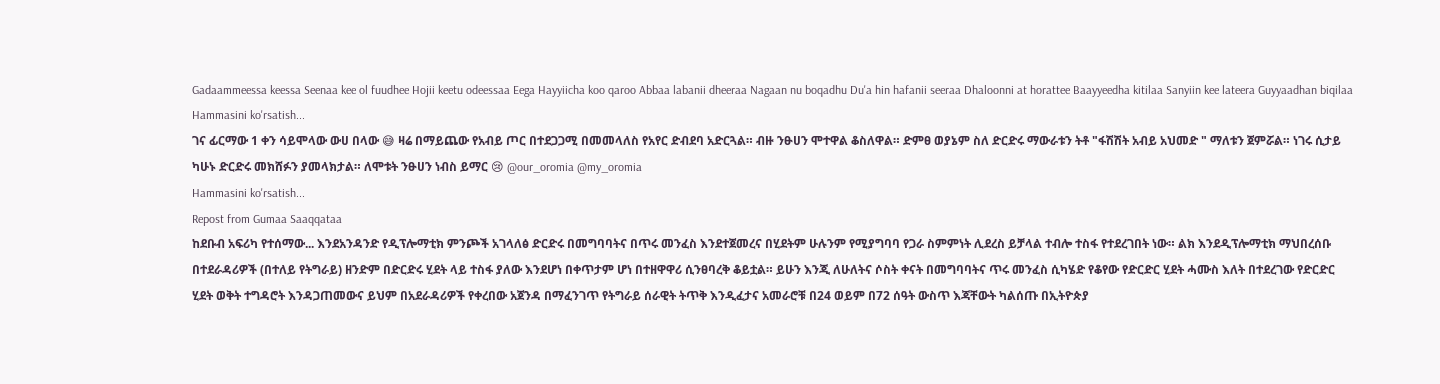Gadaammeessa keessa Seenaa kee ol fuudhee Hojii keetu odeessaa Eega Hayyiicha koo qaroo Abbaa labanii dheeraa Nagaan nu boqadhu Du'a hin hafanii seeraa Dhaloonni at horattee Baayyeedha kitilaa Sanyiin kee lateera Guyyaadhan biqilaa
Hammasini ko'rsatish...
ገና ፊርማው 1 ቀን ሳይሞላው ውሀ በላው 😅 ዛሬ በማይጨው የአብይ ጦር በተደጋጋሚ በመመላለስ የአየር ድብደባ አድርጓል። ብዙ ንፁሀን ሞተዋል ቆስለዋል። ድምፀ ወያኔም ስለ ድርድሩ ማውራቱን ትቶ "ፋሽሽት አብይ አህመድ " ማለቱን ጀምሯል። ነገሩ ሲታይ ካሁኑ ድርድሩ መክሸፉን ያመላክታል። ለሞቱት ንፁሀን ነብስ ይማር 😢 @our_oromia @my_oromia
Hammasini ko'rsatish...
Repost from Gumaa Saaqqataa
ከደቡብ አፍሪካ የተሰማው... እንደአንዳንድ የዲፕሎማቲክ ምንጮች አገላለፅ ድርድሩ በመግባባትና በጥሩ መንፈስ እንደተጀመረና በሂደትም ሁሉንም የሚያግባባ የጋራ ስምምነት ሊደረስ ይቻላል ተብሎ ተስፋ የተደረገበት ነው። ልክ እንደዲፕሎማቲክ ማህበረሰቡ በተደራዳሪዎች (በተለይ የትግራይ) ዘንድም በድርድሩ ሂደት ላይ ተስፋ ያለው እንደሆነ በቀጥታም ሆነ በተዘዋዋሪ ሲንፀባረቅ ቆይቷል። ይሁን እንጂ ለሁለትና ሶስት ቀናት በመግባባትና ጥሩ መንፈስ ሲካሄድ የቆየው የድርድር ሂደት ሓሙስ እለት በተደረገው የድርድር ሂደት ወቅት ተግዳሮት እንዳጋጠመውና ይህም በአደራዳሪዎች የቀረበው አጀንዳ በማፈንገጥ የትግራይ ሰራዊት ትጥቅ እንዲፈታና አመራሮቹ በ24 ወይም በ72 ሰዓት ውስጥ እጃቸውት ካልሰጡ በኢትዮጵያ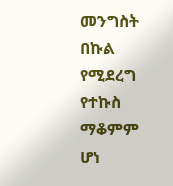መንግስት በኩል የሚደረግ የተኩስ ማቆምም ሆነ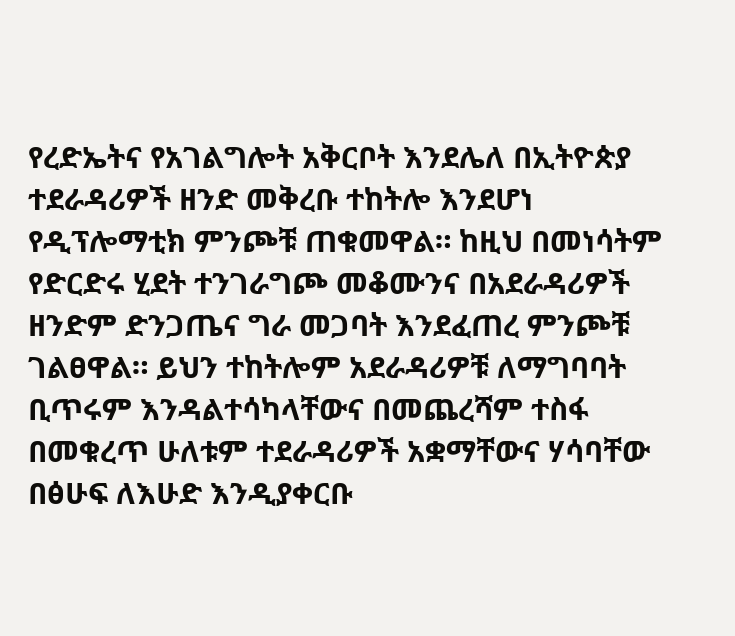የረድኤትና የአገልግሎት አቅርቦት እንደሌለ በኢትዮጵያ ተደራዳሪዎች ዘንድ መቅረቡ ተከትሎ እንደሆነ የዲፕሎማቲክ ምንጮቹ ጠቁመዋል። ከዚህ በመነሳትም የድርድሩ ሂደት ተንገራግጮ መቆሙንና በአደራዳሪዎች ዘንድም ድንጋጤና ግራ መጋባት እንደፈጠረ ምንጮቹ ገልፀዋል። ይህን ተከትሎም አደራዳሪዎቹ ለማግባባት ቢጥሩም እንዳልተሳካላቸውና በመጨረሻም ተስፋ በመቁረጥ ሁለቱም ተደራዳሪዎች አቋማቸውና ሃሳባቸው በፅሁፍ ለእሁድ እንዲያቀርቡ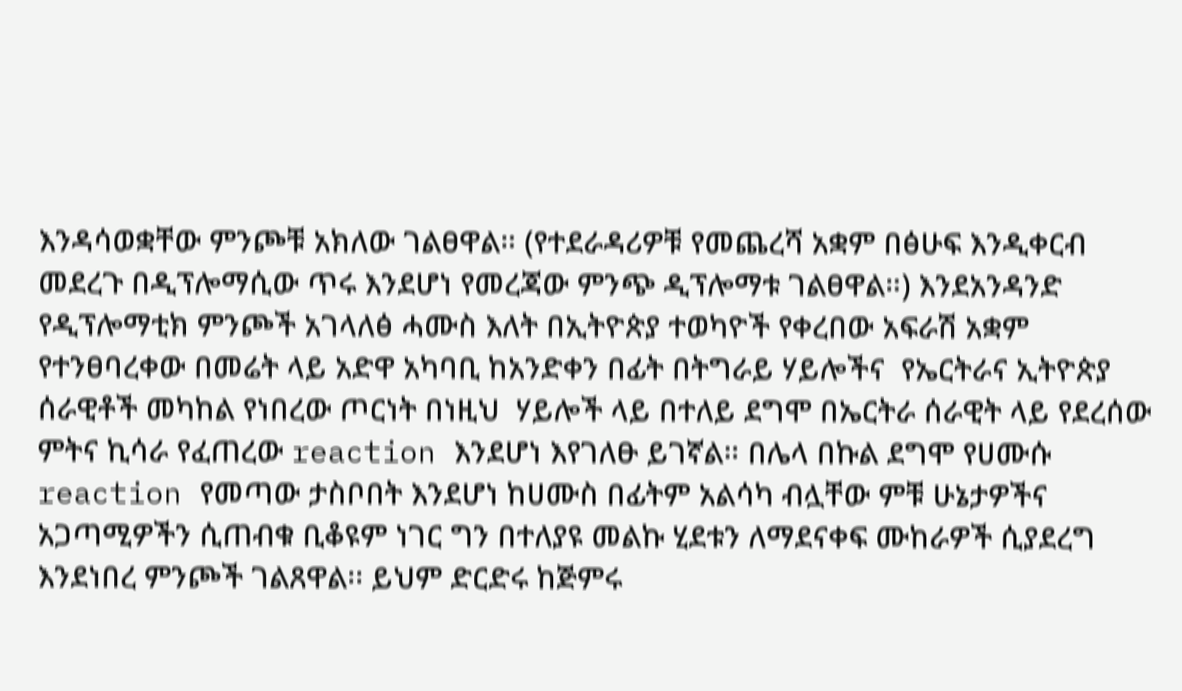እንዳሳወቋቸው ምንጮቹ አክለው ገልፀዋል። (የተደራዳሪዎቹ የመጨረሻ አቋም በፅሁፍ እንዲቀርብ መደረጉ በዲፕሎማሲው ጥሩ እንደሆነ የመረጃው ምንጭ ዲፕሎማቱ ገልፀዋል።) እንደአንዳንድ የዲፕሎማቲክ ምንጮች አገላለፅ ሓሙስ እለት በኢትዮጵያ ተወካዮች የቀረበው አፍራሽ አቋም የተንፀባረቀው በመሬት ላይ አድዋ አካባቢ ከአንድቀን በፊት በትግራይ ሃይሎችና  የኤርትራና ኢትዮጵያ ሰራዊቶች መካከል የነበረው ጦርነት በነዚህ  ሃይሎች ላይ በተለይ ደግሞ በኤርትራ ሰራዊት ላይ የደረሰው ምትና ኪሳራ የፈጠረው reaction እንደሆነ እየገለፁ ይገኛል። በሌላ በኩል ደግሞ የሀሙሱ reaction የመጣው ታስቦበት እንደሆነ ከሀሙስ በፊትም አልሳካ ብሏቸው ምቹ ሁኔታዎችና አጋጣሚዎችን ሲጠብቁ ቢቆዩም ነገር ግን በተለያዩ መልኩ ሂደቱን ለማደናቀፍ ሙከራዎች ሲያደረግ እንደነበረ ምንጮች ገልጸዋል፡፡ ይህም ድርድሩ ከጅምሩ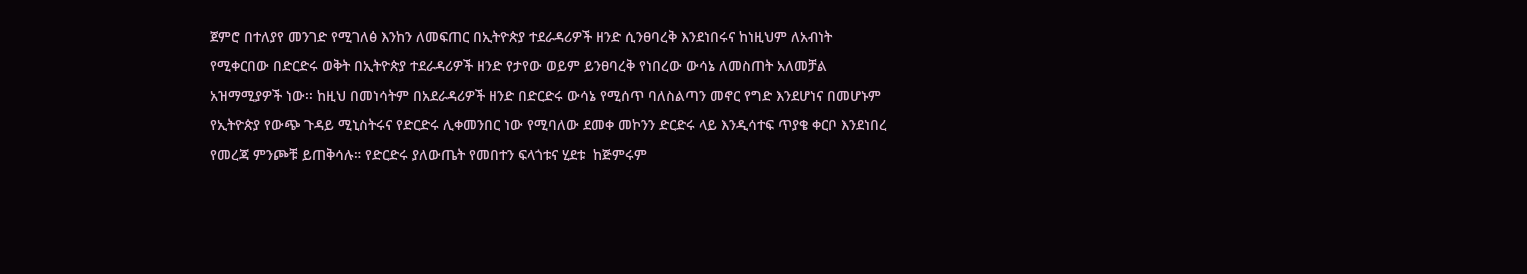ጀምሮ በተለያየ መንገድ የሚገለፅ እንከን ለመፍጠር በኢትዮጵያ ተደራዳሪዎች ዘንድ ሲንፀባረቅ እንደነበሩና ከነዚህም ለአብነት የሚቀርበው በድርድሩ ወቅት በኢትዮጵያ ተደራዳሪዎች ዘንድ የታየው ወይም ይንፀባረቅ የነበረው ውሳኔ ለመስጠት አለመቻል አዝማሚያዎች ነው፡፡ ከዚህ በመነሳትም በአደራዳሪዎች ዘንድ በድርድሩ ውሳኔ የሚሰጥ ባለስልጣን መኖር የግድ እንደሆነና በመሆኑም የኢትዮጵያ የውጭ ጉዳይ ሚኒስትሩና የድርድሩ ሊቀመንበር ነው የሚባለው ደመቀ መኮንን ድርድሩ ላይ እንዲሳተፍ ጥያቄ ቀርቦ እንደነበረ የመረጃ ምንጮቹ ይጠቅሳሉ። የድርድሩ ያለውጤት የመበተን ፍላጎቱና ሂደቱ  ከጅምሩም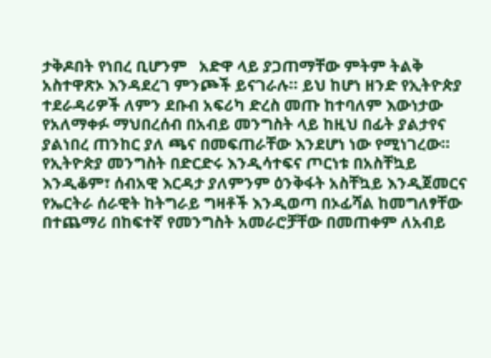ታቅዶበት የነበረ ቢሆንም   አድዋ ላይ ያጋጠማቸው ምትም ትልቅ አስተዋጽኦ እንዳደረገ ምንጮች ይናገራሉ። ይህ ከሆነ ዘንድ የኢትዮጵያ ተደራዳሪዎች ለምን ደቡብ አፍሪካ ድረስ መጡ ከተባለም እውነታው የአለማቀፉ ማህበረሰብ በአብይ መንግስት ላይ ከዚህ በፊት ያልታየና ያልነበረ ጠንከር ያለ ጫና በመፍጠራቸው እንደሆነ ነው የሚነገረው። የኢትዮጵያ መንግስት በድርድሩ እንዲሳተፍና ጦርነቱ በአስቸኳይ እንዲቆም፣ ሰብአዊ እርዳታ ያለምንም ዕንቅፋት አስቸኳይ እንዲጀመርና የኤርትራ ሰራዊት ከትግራይ ግዛቶች እንዲወጣ በኦፊሻል ከመግለፃቸው በተጨማሪ በከፍተኛ የመንግስት አመራሮቻቸው በመጠቀም ለአብይ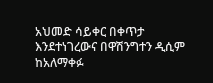አህመድ ሳይቀር በቀጥታ እንደተነገረውና በዋሽንግተን ዲሲም ከአለማቀፉ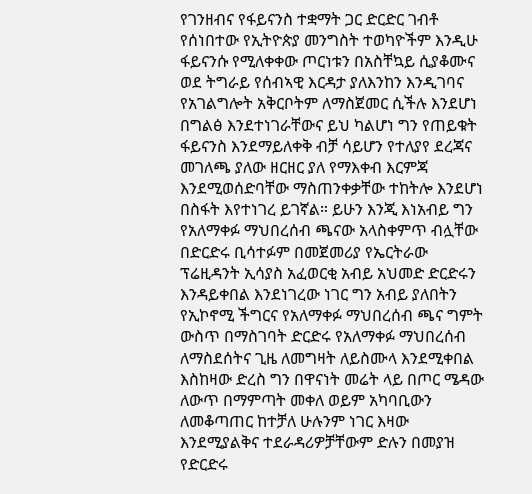የገንዘብና የፋይናንስ ተቋማት ጋር ድርድር ገብቶ የሰነበተው የኢትዮጵያ መንግስት ተወካዮችም እንዲሁ ፋይናንሱ የሚለቀቀው ጦርነቱን በአስቸኳይ ሲያቆሙና ወደ ትግራይ የሰብኣዊ እርዳታ ያለእንከን እንዲገባና የአገልግሎት አቅርቦትም ለማስጀመር ሲችሉ እንደሆነ በግልፅ እንደተነገራቸውና ይህ ካልሆነ ግን የጠይቁት ፋይናንስ እንደማይለቀቅ ብቻ ሳይሆን የተለያየ ደረጃና መገለጫ ያለው ዘርዘር ያለ የማእቀብ እርምጃ እንደሚወሰድባቸው ማስጠንቀቃቸው ተከትሎ እንደሆነ በስፋት እየተነገረ ይገኛል። ይሁን እንጂ እነአብይ ግን የአለማቀፉ ማህበረሰብ ጫናው አላስቀምጥ ብሏቸው በድርድሩ ቢሳተፉም በመጀመሪያ የኤርትራው ፕሬዚዳንት ኢሳያስ አፈወርቂ አብይ አህመድ ድርድሩን እንዳይቀበል እንደነገረው ነገር ግን አብይ ያለበትን የኢኮኖሚ ችግርና የአለማቀፉ ማህበረሰብ ጫና ግምት ውስጥ በማስገባት ድርድሩ የአለማቀፉ ማህበረሰብ ለማስደሰትና ጊዜ ለመግዛት ለይስሙላ እንደሚቀበል እስከዛው ድረስ ግን በዋናነት መሬት ላይ በጦር ሜዳው ለውጥ በማምጣት መቀለ ወይም አካባቢውን ለመቆጣጠር ከተቻለ ሁሉንም ነገር እዛው እንደሚያልቅና ተደራዳሪዎቻቸውም ድሉን በመያዝ የድርድሩ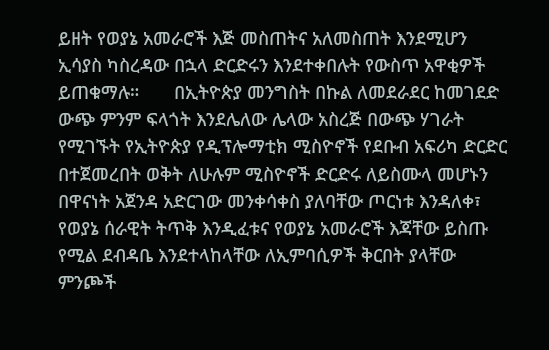ይዘት የወያኔ አመራሮች እጅ መስጠትና አለመስጠት እንደሚሆን ኢሳያስ ካስረዳው በኋላ ድርድሩን እንደተቀበሉት የውስጥ አዋቂዎች ይጠቁማሉ።       በኢትዮጵያ መንግስት በኩል ለመደራደር ከመገደድ ውጭ ምንም ፍላጎት እንደሌለው ሌላው አስረጅ በውጭ ሃገራት የሚገኙት የኢትዮጵያ የዲፕሎማቲክ ሚስዮኖች የደቡብ አፍሪካ ድርድር በተጀመረበት ወቅት ለሁሉም ሚስዮኖች ድርድሩ ለይስሙላ መሆኑን በዋናነት አጀንዳ አድርገው መንቀሳቀስ ያለባቸው ጦርነቱ እንዳለቀ፣ የወያኔ ሰራዊት ትጥቅ እንዲፈቱና የወያኔ አመራሮች እጃቸው ይስጡ የሚል ደብዳቤ እንደተላከላቸው ለኢምባሲዎች ቅርበት ያላቸው ምንጮች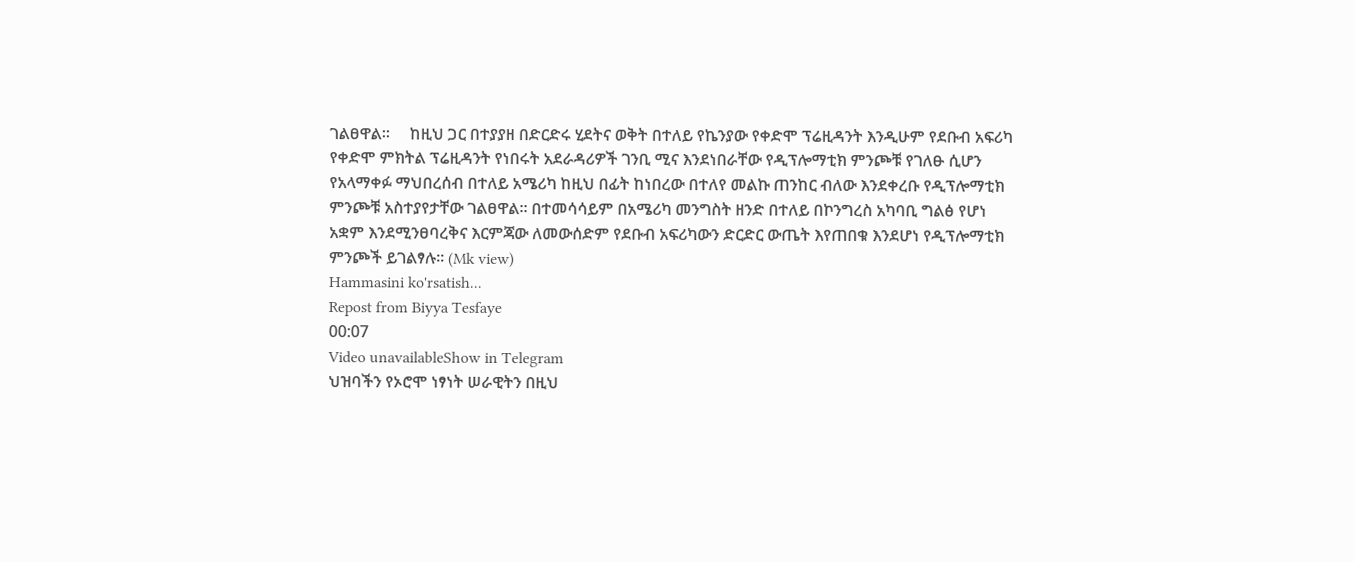ገልፀዋል።     ከዚህ ጋር በተያያዘ በድርድሩ ሂደትና ወቅት በተለይ የኬንያው የቀድሞ ፕሬዚዳንት እንዲሁም የደቡብ አፍሪካ የቀድሞ ምክትል ፕሬዚዳንት የነበሩት አደራዳሪዎች ገንቢ ሚና እንደነበራቸው የዲፕሎማቲክ ምንጮቹ የገለፁ ሲሆን የአላማቀፉ ማህበረሰብ በተለይ አሜሪካ ከዚህ በፊት ከነበረው በተለየ መልኩ ጠንከር ብለው እንደቀረቡ የዲፕሎማቲክ ምንጮቹ አስተያየታቸው ገልፀዋል። በተመሳሳይም በአሜሪካ መንግስት ዘንድ በተለይ በኮንግረስ አካባቢ ግልፅ የሆነ አቋም እንደሚንፀባረቅና እርምጃው ለመውሰድም የደቡብ አፍሪካውን ድርድር ውጤት እየጠበቁ እንደሆነ የዲፕሎማቲክ ምንጮች ይገልፃሉ። (Mk view)
Hammasini ko'rsatish...
Repost from Biyya Tesfaye
00:07
Video unavailableShow in Telegram
ህዝባችን የኦሮሞ ነፃነት ሠራዊትን በዚህ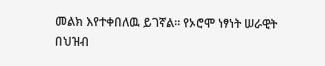መልክ እየተቀበለዉ ይገኛል። የኦሮሞ ነፃነት ሠራዊት በህዝብ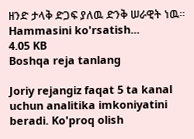ዘንድ ታላቅ ድጋፍ ያለዉ ድንቅ ሠራዊት ነዉ።
Hammasini ko'rsatish...
4.05 KB
Boshqa reja tanlang

Joriy rejangiz faqat 5 ta kanal uchun analitika imkoniyatini beradi. Ko'proq olish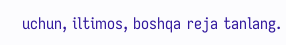uchun, iltimos, boshqa reja tanlang.